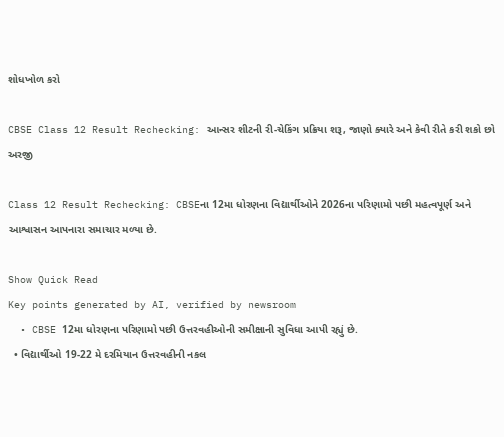શોધખોળ કરો

CBSE Class 12 Result Rechecking: આન્સર શીટની રી-ચેકિંગ પ્રક્રિયા શરૂ, જાણો ક્યારે અને કેવી રીતે કરી શકો છો અરજી

Class 12 Result Rechecking: CBSEના 12મા ધોરણના વિદ્યાર્થીઓને 2026ના પરિણામો પછી મહત્વપૂર્ણ અને આશ્વાસન આપનારા સમાચાર મળ્યા છે.

Show Quick Read
Key points generated by AI, verified by newsroom
  • CBSE 12મા ધોરણના પરિણામો પછી ઉત્તરવહીઓની સમીક્ષાની સુવિધા આપી રહ્યું છે.
  • વિદ્યાર્થીઓ 19-22 મે દરમિયાન ઉત્તરવહીની નકલ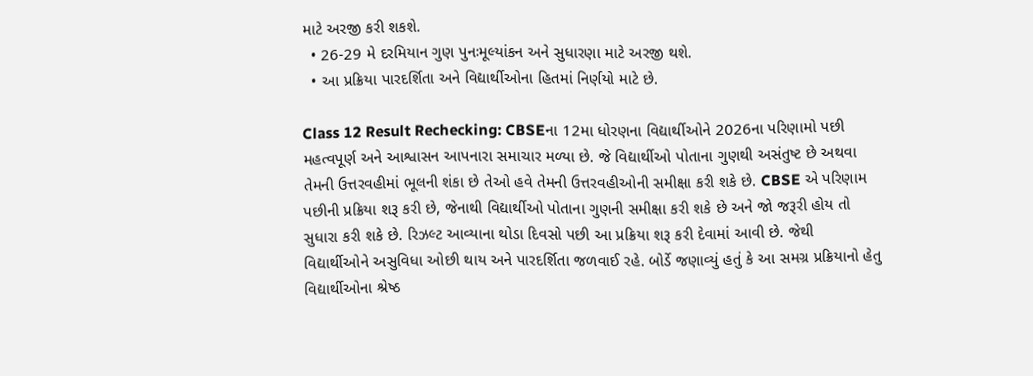માટે અરજી કરી શકશે.
  • 26-29 મે દરમિયાન ગુણ પુનઃમૂલ્યાંકન અને સુધારણા માટે અરજી થશે.
  • આ પ્રક્રિયા પારદર્શિતા અને વિદ્યાર્થીઓના હિતમાં નિર્ણયો માટે છે.

Class 12 Result Rechecking: CBSEના 12મા ધોરણના વિદ્યાર્થીઓને 2026ના પરિણામો પછી મહત્વપૂર્ણ અને આશ્વાસન આપનારા સમાચાર મળ્યા છે. જે વિદ્યાર્થીઓ પોતાના ગુણથી અસંતુષ્ટ છે અથવા તેમની ઉત્તરવહીમાં ભૂલની શંકા છે તેઓ હવે તેમની ઉત્તરવહીઓની સમીક્ષા કરી શકે છે. CBSE એ પરિણામ પછીની પ્રક્રિયા શરૂ કરી છે, જેનાથી વિદ્યાર્થીઓ પોતાના ગુણની સમીક્ષા કરી શકે છે અને જો જરૂરી હોય તો સુધારા કરી શકે છે. રિઝલ્ટ આવ્યાના થોડા દિવસો પછી આ પ્રક્રિયા શરૂ કરી દેવામાં આવી છે. જેથી વિદ્યાર્થીઓને અસુવિધા ઓછી થાય અને પારદર્શિતા જળવાઈ રહે. બોર્ડે જણાવ્યું હતું કે આ સમગ્ર પ્રક્રિયાનો હેતુ વિદ્યાર્થીઓના શ્રેષ્ઠ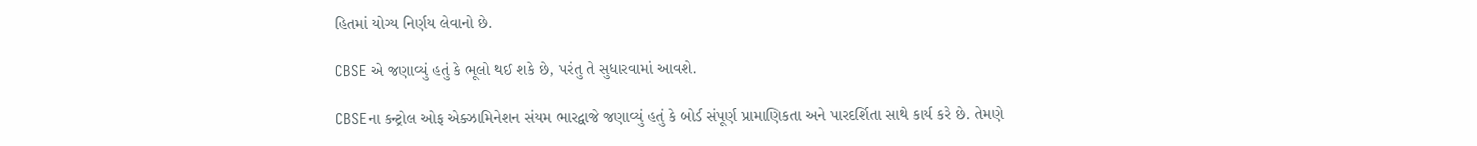હિતમાં યોગ્ય નિર્ણય લેવાનો છે.

CBSE એ જણાવ્યું હતું કે ભૂલો થઈ શકે છે, પરંતુ તે સુધારવામાં આવશે.

CBSEના કન્ટ્રોલ ઓફ એક્ઝામિનેશન સંયમ ભારદ્વાજે જણાવ્યું હતું કે બોર્ડ સંપૂર્ણ પ્રામાણિકતા અને પારદર્શિતા સાથે કાર્ય કરે છે. તેમણે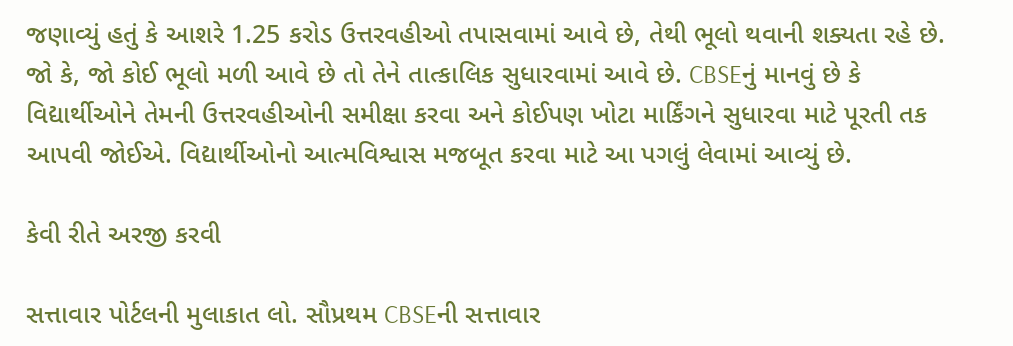જણાવ્યું હતું કે આશરે 1.25 કરોડ ઉત્તરવહીઓ તપાસવામાં આવે છે, તેથી ભૂલો થવાની શક્યતા રહે છે. જો કે, જો કોઈ ભૂલો મળી આવે છે તો તેને તાત્કાલિક સુધારવામાં આવે છે. CBSEનું માનવું છે કે વિદ્યાર્થીઓને તેમની ઉત્તરવહીઓની સમીક્ષા કરવા અને કોઈપણ ખોટા માર્કિંગને સુધારવા માટે પૂરતી તક આપવી જોઈએ. વિદ્યાર્થીઓનો આત્મવિશ્વાસ મજબૂત કરવા માટે આ પગલું લેવામાં આવ્યું છે.

કેવી રીતે અરજી કરવી

સત્તાવાર પોર્ટલની મુલાકાત લો. સૌપ્રથમ CBSEની સત્તાવાર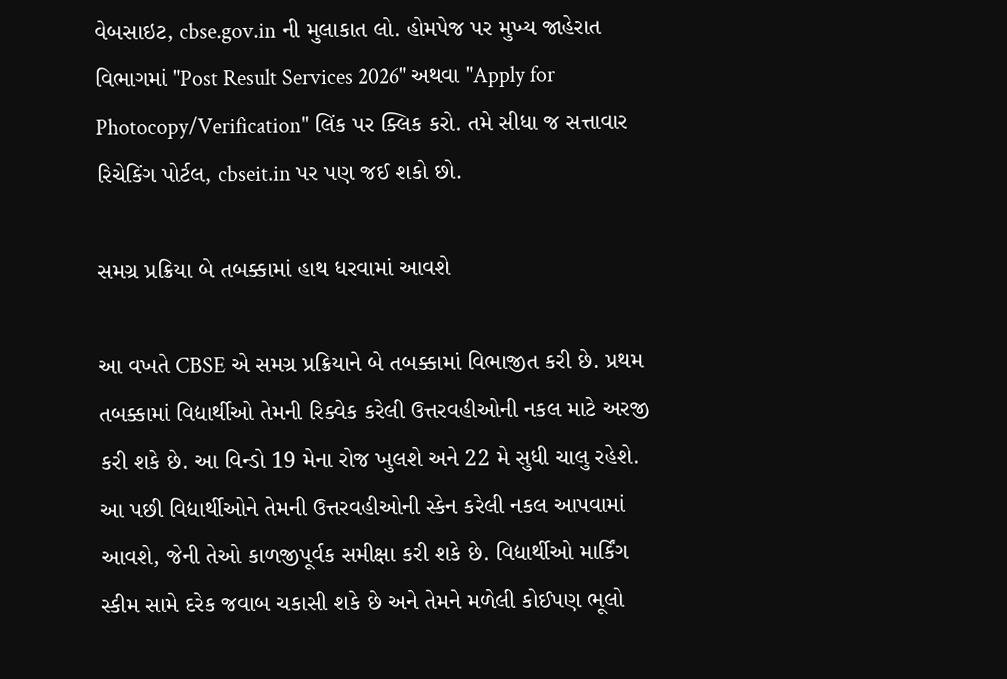વેબસાઇટ, cbse.gov.in ની મુલાકાત લો. હોમપેજ પર મુખ્ય જાહેરાત વિભાગમાં "Post Result Services 2026" અથવા "Apply for Photocopy/Verification" લિંક પર ક્લિક કરો. તમે સીધા જ સત્તાવાર રિચેકિંગ પોર્ટલ, cbseit.in પર પણ જઈ શકો છો.

સમગ્ર પ્રક્રિયા બે તબક્કામાં હાથ ધરવામાં આવશે

આ વખતે CBSE એ સમગ્ર પ્રક્રિયાને બે તબક્કામાં વિભાજીત કરી છે. પ્રથમ તબક્કામાં વિદ્યાર્થીઓ તેમની રિક્વેક કરેલી ઉત્તરવહીઓની નકલ માટે અરજી કરી શકે છે. આ વિન્ડો 19 મેના રોજ ખુલશે અને 22 મે સુધી ચાલુ રહેશે. આ પછી વિદ્યાર્થીઓને તેમની ઉત્તરવહીઓની સ્કેન કરેલી નકલ આપવામાં આવશે, જેની તેઓ કાળજીપૂર્વક સમીક્ષા કરી શકે છે. વિદ્યાર્થીઓ માર્કિંગ સ્કીમ સામે દરેક જવાબ ચકાસી શકે છે અને તેમને મળેલી કોઈપણ ભૂલો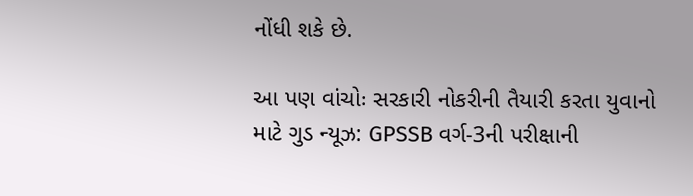નોંધી શકે છે.

આ પણ વાંચોઃ સરકારી નોકરીની તૈયારી કરતા યુવાનો માટે ગુડ ન્યૂઝ: GPSSB વર્ગ-3ની પરીક્ષાની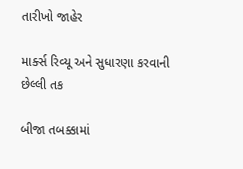તારીખો જાહેર

માર્ક્સ રિવ્યૂ અને સુધારણા કરવાની છેલ્લી તક

બીજા તબક્કામાં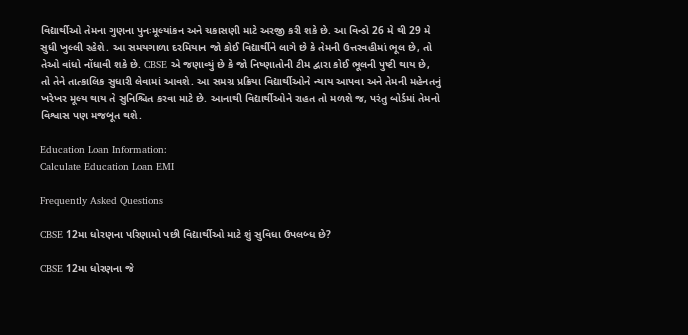વિદ્યાર્થીઓ તેમના ગુણના પુનઃમૂલ્યાંકન અને ચકાસણી માટે અરજી કરી શકે છે. આ વિન્ડો 26 મે થી 29 મે સુધી ખુલ્લી રહેશે. આ સમયગાળા દરમિયાન જો કોઈ વિદ્યાર્થીને લાગે છે કે તેમની ઉત્તરવહીમાં ભૂલ છે, તો તેઓ વાંધો નોંધાવી શકે છે. CBSE એ જણાવ્યું છે કે જો નિષ્ણાતોની ટીમ દ્વારા કોઈ ભૂલની પુષ્ટી થાય છે, તો તેને તાત્કાલિક સુધારી લેવામાં આવશે. આ સમગ્ર પ્રક્રિયા વિદ્યાર્થીઓને ન્યાય આપવા અને તેમની મહેનતનું ખરેખર મૂલ્ય થાય તે સુનિશ્ચિત કરવા માટે છે. આનાથી વિદ્યાર્થીઓને રાહત તો મળશે જ, પરંતુ બોર્ડમાં તેમનો વિશ્વાસ પણ મજબૂત થશે.

Education Loan Information:
Calculate Education Loan EMI

Frequently Asked Questions

CBSE 12મા ધોરણના પરિણામો પછી વિદ્યાર્થીઓ માટે શું સુવિધા ઉપલબ્ધ છે?

CBSE 12મા ધોરણના જે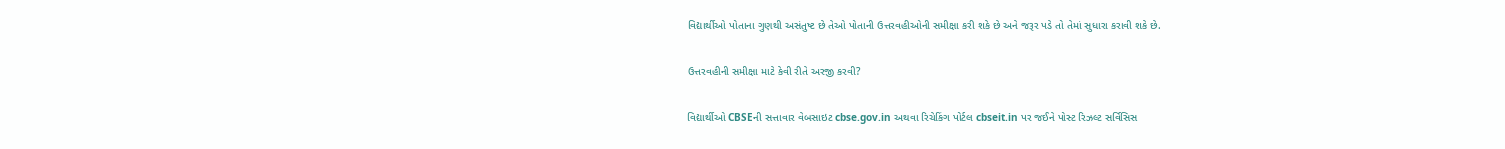વિદ્યાર્થીઓ પોતાના ગુણથી અસંતુષ્ટ છે તેઓ પોતાની ઉત્તરવહીઓની સમીક્ષા કરી શકે છે અને જરૂર પડે તો તેમાં સુધારા કરાવી શકે છે.

ઉત્તરવહીની સમીક્ષા માટે કેવી રીતે અરજી કરવી?

વિદ્યાર્થીઓ CBSEની સત્તાવાર વેબસાઇટ cbse.gov.in અથવા રિચેકિંગ પોર્ટલ cbseit.in પર જઈને પોસ્ટ રિઝલ્ટ સર્વિસિસ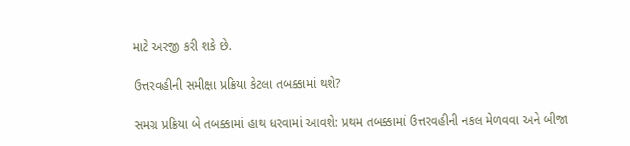માટે અરજી કરી શકે છે.

ઉત્તરવહીની સમીક્ષા પ્રક્રિયા કેટલા તબક્કામાં થશે?

સમગ્ર પ્રક્રિયા બે તબક્કામાં હાથ ધરવામાં આવશે: પ્રથમ તબક્કામાં ઉત્તરવહીની નકલ મેળવવા અને બીજા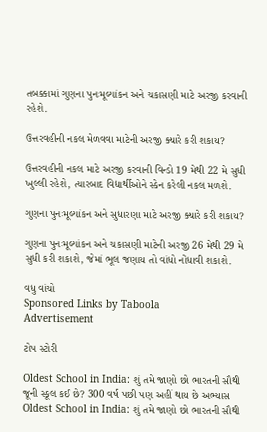તબક્કામાં ગુણના પુનઃમૂલ્યાંકન અને ચકાસણી માટે અરજી કરવાની રહેશે.

ઉત્તરવહીની નકલ મેળવવા માટેની અરજી ક્યારે કરી શકાય?

ઉત્તરવહીની નકલ માટે અરજી કરવાની વિન્ડો 19 મેથી 22 મે સુધી ખુલ્લી રહેશે, ત્યારબાદ વિદ્યાર્થીઓને સ્કેન કરેલી નકલ મળશે.

ગુણના પુનઃમૂલ્યાંકન અને સુધારણા માટે અરજી ક્યારે કરી શકાય?

ગુણના પુનઃમૂલ્યાંકન અને ચકાસણી માટેની અરજી 26 મેથી 29 મે સુધી કરી શકાશે, જેમાં ભૂલ જણાય તો વાંધો નોંધાવી શકાશે.

વધુ વાંચો
Sponsored Links by Taboola
Advertisement

ટોપ સ્ટોરી

Oldest School in India: શું તમે જાણો છો ભારતની સૌથી જૂની સ્કૂલ કઈ છે? 300 વર્ષ પછી પણ અહીં થાય છે અભ્યાસ
Oldest School in India: શું તમે જાણો છો ભારતની સૌથી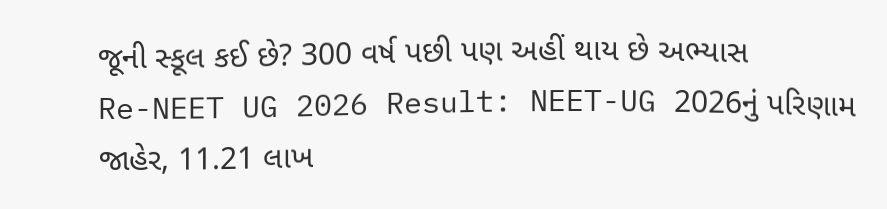જૂની સ્કૂલ કઈ છે? 300 વર્ષ પછી પણ અહીં થાય છે અભ્યાસ
Re-NEET UG 2026 Result: NEET-UG 2026નું પરિણામ જાહેર, 11.21 લાખ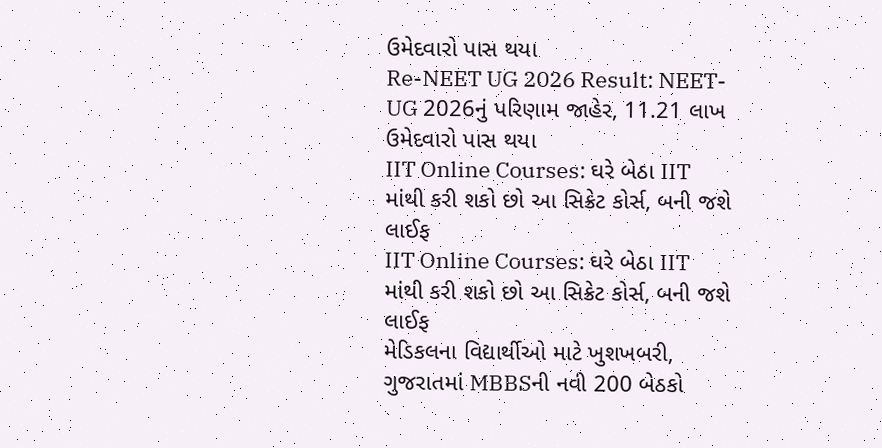ઉમેદવારો પાસ થયા
Re-NEET UG 2026 Result: NEET-UG 2026નું પરિણામ જાહેર, 11.21 લાખ ઉમેદવારો પાસ થયા
IIT Online Courses: ઘરે બેઠા IIT માંથી કરી શકો છો આ સિક્રેટ કોર્સ, બની જશે લાઈફ
IIT Online Courses: ઘરે બેઠા IIT માંથી કરી શકો છો આ સિક્રેટ કોર્સ, બની જશે લાઈફ
મેડિકલના વિદ્યાર્થીઓ માટે ખુશખબરી, ગુજરાતમાં MBBSની નવી 200 બેઠકો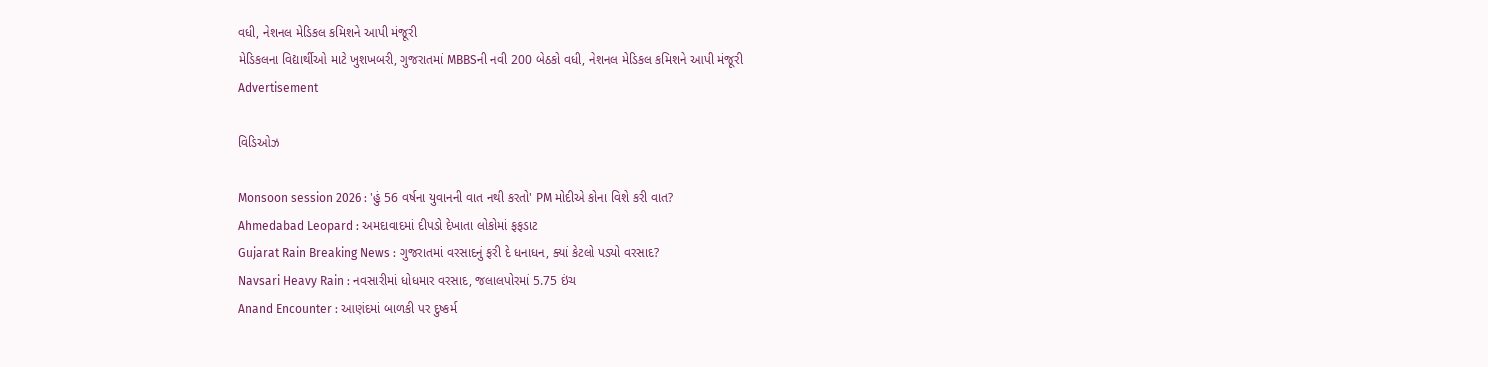વધી, નેશનલ મેડિકલ કમિશને આપી મંજૂરી
મેડિકલના વિદ્યાર્થીઓ માટે ખુશખબરી, ગુજરાતમાં MBBSની નવી 200 બેઠકો વધી, નેશનલ મેડિકલ કમિશને આપી મંજૂરી
Advertisement

વિડિઓઝ

Monsoon session 2026 : 'હું 56 વર્ષના યુવાનની વાત નથી કરતો' PM મોદીએ કોના વિશે કરી વાત?
Ahmedabad Leopard : અમદાવાદમાં દીપડો દેખાતા લોકોમાં ફફડાટ
Gujarat Rain Breaking News : ગુજરાતમાં વરસાદનું ફરી દે ધનાધન, ક્યાં કેટલો પડ્યો વરસાદ?
Navsari Heavy Rain : નવસારીમાં ધોધમાર વરસાદ, જલાલપોરમાં 5.75 ઇંચ
Anand Encounter : આણંદમાં બાળકી પર દુષ્કર્મ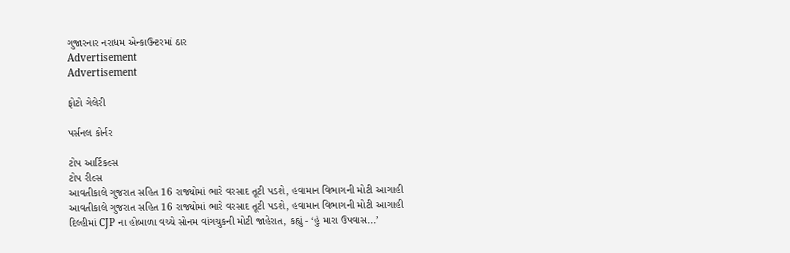ગુજારનાર નરાધમ એન્કાઉન્ટરમાં ઠાર
Advertisement
Advertisement

ફોટો ગેલેરી

પર્સનલ કોર્નર

ટોપ આર્ટિકલ્સ
ટોપ રીલ્સ
આવતીકાલે ગુજરાત સહિત 16 રાજ્યોમાં ભારે વરસાદ તૂટી પડશે, હવામાન વિભાગની મોટી આગાહી
આવતીકાલે ગુજરાત સહિત 16 રાજ્યોમાં ભારે વરસાદ તૂટી પડશે, હવામાન વિભાગની મોટી આગાહી
દિલ્હીમાં CJP ના હોબાળા વચ્ચે સોનમ વાંગચુકની મોટી જાહેરાત, કહ્યું - ‘હું મારા ઉપવાસ...’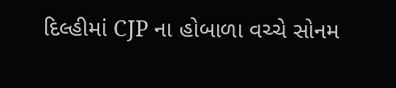દિલ્હીમાં CJP ના હોબાળા વચ્ચે સોનમ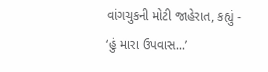વાંગચુકની મોટી જાહેરાત, કહ્યું - ‘હું મારા ઉપવાસ...’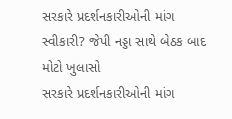સરકારે પ્રદર્શનકારીઓની માંગ સ્વીકારી? જેપી નડ્ડા સાથે બેઠક બાદ મોટો ખુલાસો
સરકારે પ્રદર્શનકારીઓની માંગ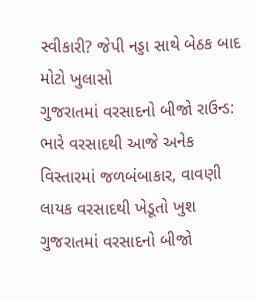સ્વીકારી? જેપી નડ્ડા સાથે બેઠક બાદ મોટો ખુલાસો
ગુજરાતમાં વરસાદનો બીજો રાઉન્ડ: ભારે વરસાદથી આજે અનેક વિસ્તારમાં જળબંબાકાર, વાવણી લાયક વરસાદથી ખેડૂતો ખુશ
ગુજરાતમાં વરસાદનો બીજો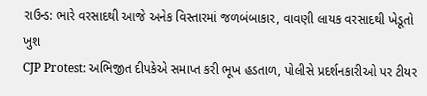રાઉન્ડ: ભારે વરસાદથી આજે અનેક વિસ્તારમાં જળબંબાકાર, વાવણી લાયક વરસાદથી ખેડૂતો ખુશ
CJP Protest: અભિજીત દીપકેએ સમાપ્ત કરી ભૂખ હડતાળ, પોલીસે પ્રદર્શનકારીઓ પર ટીયર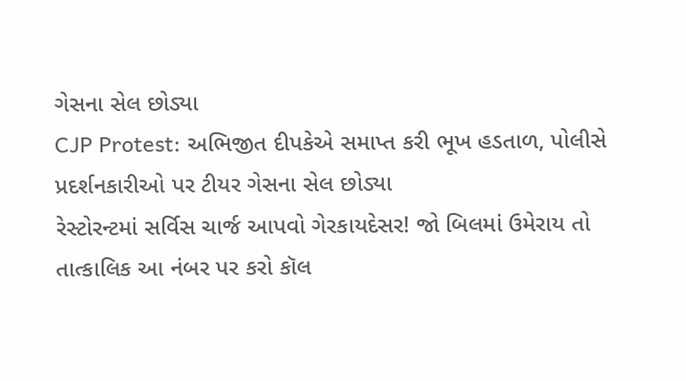ગેસના સેલ છોડ્યા
CJP Protest: અભિજીત દીપકેએ સમાપ્ત કરી ભૂખ હડતાળ, પોલીસે પ્રદર્શનકારીઓ પર ટીયર ગેસના સેલ છોડ્યા
રેસ્ટોરન્ટમાં સર્વિસ ચાર્જ આપવો ગેરકાયદેસર! જો બિલમાં ઉમેરાય તો તાત્કાલિક આ નંબર પર કરો કૉલ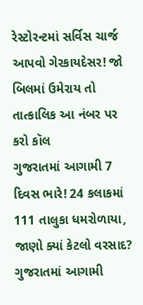રેસ્ટોરન્ટમાં સર્વિસ ચાર્જ આપવો ગેરકાયદેસર! જો બિલમાં ઉમેરાય તો તાત્કાલિક આ નંબર પર કરો કૉલ
ગુજરાતમાં આગામી 7 દિવસ ભારે! 24 કલાકમાં 111 તાલુકા ધમરોળાયા, જાણો ક્યાં કેટલો વરસાદ?
ગુજરાતમાં આગામી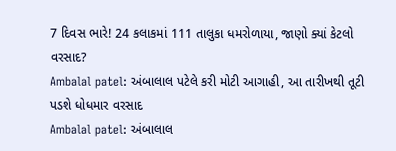7 દિવસ ભારે! 24 કલાકમાં 111 તાલુકા ધમરોળાયા, જાણો ક્યાં કેટલો વરસાદ?
Ambalal patel: અંબાલાલ પટેલે કરી મોટી આગાહી, આ તારીખથી તૂટી પડશે ધોધમાર વરસાદ
Ambalal patel: અંબાલાલ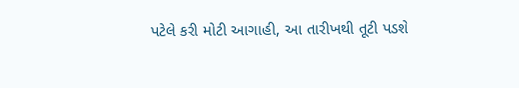પટેલે કરી મોટી આગાહી, આ તારીખથી તૂટી પડશે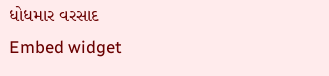ધોધમાર વરસાદ
Embed widget